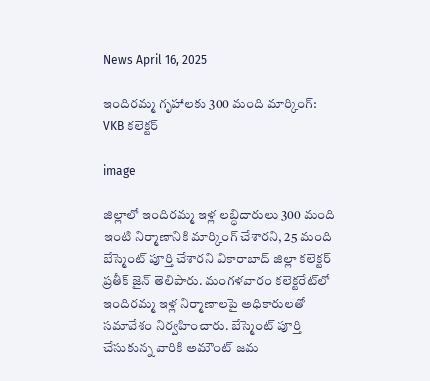News April 16, 2025

ఇందిరమ్మ గృహాలకు 300 మంది మార్కింగ్: VKB కలెక్టర్

image

జిల్లాలో ఇందిరమ్మ ఇళ్ల లబ్ధిదారులు 300 మంది ఇంటి నిర్మాణానికి మార్కింగ్ చేశారని, 25 మంది బేస్మెంట్ పూర్తి చేశారని వికారాబాద్ జిల్లా కలెక్టర్ ప్రతీక్ జైన్ తెలిపారు. మంగళవారం కలెక్టరేట్‌లో ఇందిరమ్మ ఇళ్ల నిర్మాణాలపై అధికారులతో సమావేశం నిర్వహించారు. బేస్మెంట్ పూర్తి చేసుకున్న వారికి అమౌంట్ జమ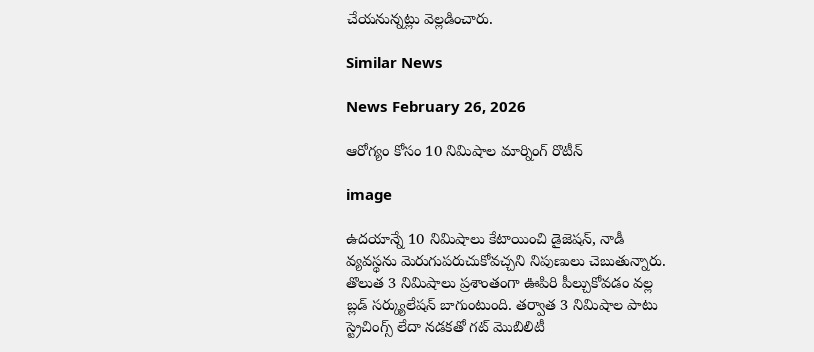చేయనున్నట్లు వెల్లడించారు.

Similar News

News February 26, 2026

ఆరోగ్యం కోసం 10 నిమిషాల మార్నింగ్ రొటీన్‌

image

ఉదయాన్నే 10 నిమిషాలు కేటాయించి డైజెషన్, నాడీ వ్యవస్థను మెరుగుపరుచుకోవచ్చని నిపుణులు చెబుతున్నారు. తొలుత 3 నిమిషాలు ప్రశాంతంగా ఊపిరి పీల్చుకోవడం వల్ల బ్లడ్ సర్క్యులేషన్ బాగుంటుంది. తర్వాత 3 నిమిషాల పాటు స్ట్రెచింగ్స్ లేదా నడకతో గట్ మొబిలిటీ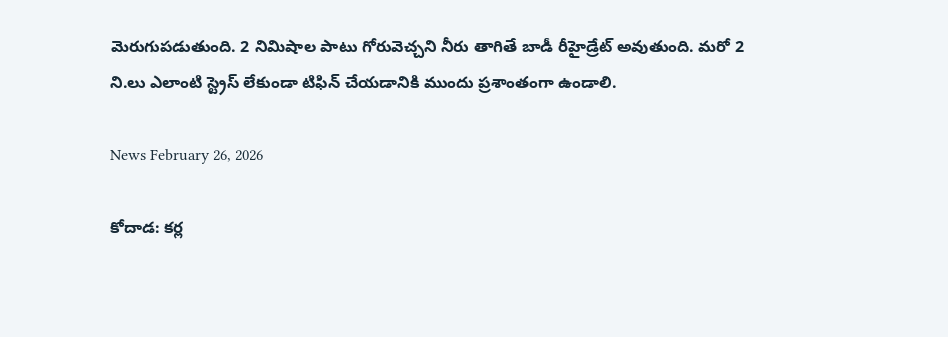మెరుగుపడుతుంది. 2 నిమిషాల పాటు గోరువెచ్చని నీరు తాగితే బాడీ రీహైడ్రేట్ అవుతుంది. మరో 2 ని.లు ఎలాంటి స్ట్రెస్ లేకుండా టిఫిన్ చేయడానికి ముందు ప్రశాంతంగా ఉండాలి.

News February 26, 2026

కోదాడ: కర్ల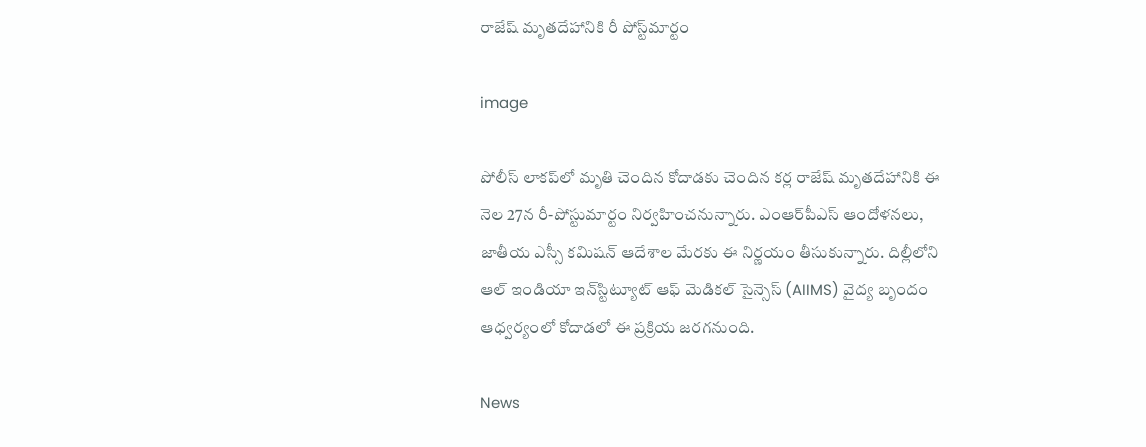రాజేష్ మృతదేహానికి రీ పోస్ట్‌మార్టం

image

పోలీస్ లాకప్‌లో మృతి చెందిన కోదాడకు చెందిన కర్ల రాజేష్ మృతదేహానికి ఈ నెల 27న రీ-పోస్టుమార్టం నిర్వహించనున్నారు. ఎంఆర్‌పీఎస్ ఆందోళనలు, జాతీయ ఎస్సీ కమిషన్ ఆదేశాల మేరకు ఈ నిర్ణయం తీసుకున్నారు. దిల్లీలోని ఆల్ ఇండియా ఇన్‌స్టిట్యూట్ ఆఫ్ మెడికల్ సైన్సెస్ (AIIMS) వైద్య బృందం ఆధ్వర్యంలో కోదాడలో ఈ ప్రక్రియ జరగనుంది.

News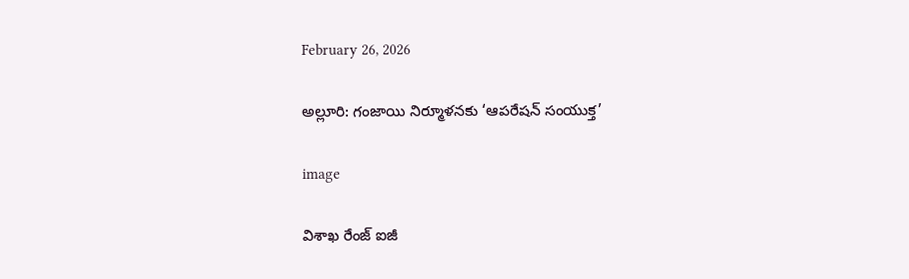February 26, 2026

అల్లూరి: గంజాయి నిర్మూళనకు ‘ఆపరేషన్ సంయుక్త’

image

విశాఖ రేంజ్ ఐజీ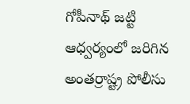గోపీనాథ్ జట్టి ఆధ్వర్యంలో జరిగిన అంతర్రాష్ట్ర పోలీసు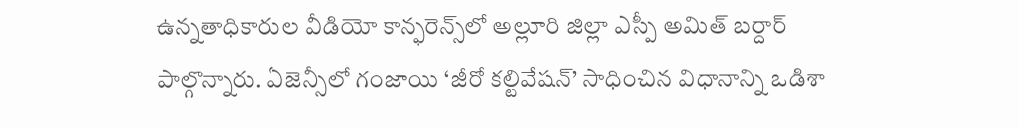ఉన్నతాధికారుల వీడియో కాన్ఫరెన్స్‌లో అల్లూరి జిల్లా ఎస్పీ అమిత్ బర్దార్ పాల్గొన్నారు. ఏజెన్సీలో గంజాయి ‘జీరో కల్టివేషన్’ సాధించిన విధానాన్ని ఒడిశా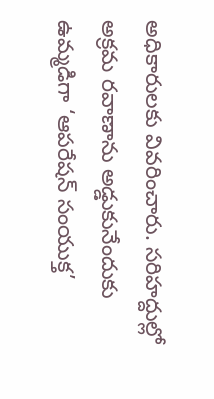అధికారులకు వివరించారు. సరిహద్దుల్లో అక్రమ రవాణాను అడ్డుకునేందుకు ఉమ్మడిగా ‘ఆపరేషన్ సంయుక్త’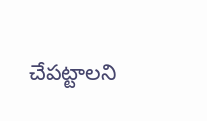చేపట్టాలని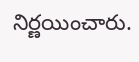నిర్ణయించారు.